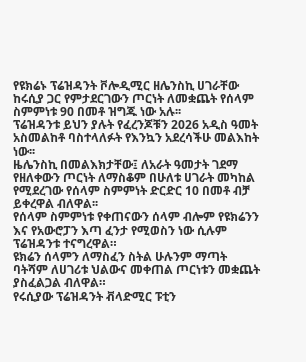የዩክሬኑ ፕሬዝዳንት ቮሎዲሚር ዘሌንስኪ ሀገራቸው ከሩሲያ ጋር የምታደርገውን ጦርነት ለመቋጨት የሰላም ስምምነቱ 90 በመቶ ዝግጁ ነው አሉ፡፡
ፕሬዝዳንቱ ይህን ያሉት የፈረንጆቹን 2026 አዲስ ዓመት አስመልከቶ ባስተላለፉት የእንኳን አደረሳችሁ መልእከት ነው፡፡
ዜሌንስኪ በመልእክታቸው፤ ለአራት ዓመታት ገደማ የዘለቀውን ጦርነት ለማስቆም በሁለቱ ሀገራት መካከል የሚደረገው የሰላም ስምምነት ድርድር 10 በመቶ ብቻ ይቀረዋል ብለዋል፡፡
የሰላም ስምምነቱ የቀጠናውን ሰላም ብሎም የዩክሬንን እና የአውሮፓን እጣ ፈንታ የሚወስን ነው ሲሉም ፕሬዝዳንቱ ተናግረዋል።
ዩክሬን ሰላምን ለማስፈን ስትል ሁሉንም ማጣት ባትሻም ለሀገሪቱ ህልውና መቀጠል ጦርነቱን መቋጨት ያስፈልጋል ብለዋል።
የሩሲያው ፕሬዝዳንት ቭላድሚር ፑቲን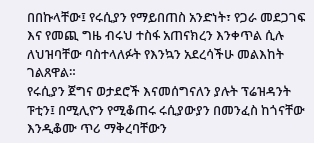በበኩላቸው፤ የሩሲያን የማይበጠስ አንድነት፣ የጋራ መደጋገፍ እና የመጪ ግዜ ብሩህ ተስፋ አጠናክረን እንቀጥል ሲሉ ለህዝባቸው ባስተላለፉት የእንኳን አደረሳችሁ መልእከት ገልጸዋል።
የሩሲያን ጀግና ወታደሮች እናመሰግናለን ያሉት ፕሬዝዳንት ፑቲን፤ በሚሊዮን የሚቆጠሩ ሩሲያውያን በመንፈስ ከጎናቸው እንዲቆሙ ጥሪ ማቅረባቸውን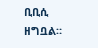ቢቢሲ ዘግቧል።